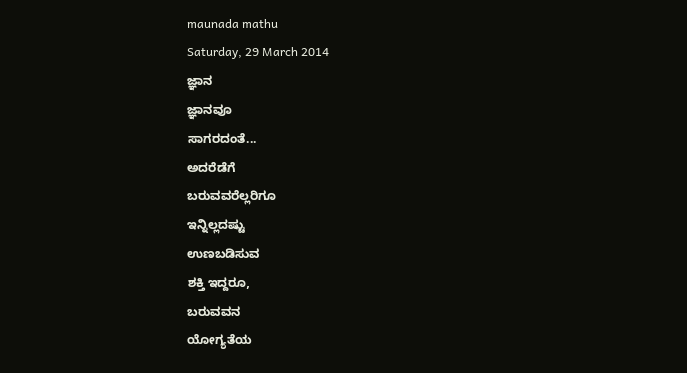maunada mathu
Saturday, 29 March 2014
ಜ್ಞಾನ
ಜ್ಞಾನವೂ
ಸಾಗರದಂತೆ...
ಅದರೆಡೆಗೆ
ಬರುವವರೆಲ್ಲರಿಗೂ
ಇನ್ನಿಲ್ಲದಷ್ಟು
ಉಣಬಡಿಸುವ
ಶಕ್ತಿ ಇದ್ದರೂ,
ಬರುವವನ
ಯೋಗ್ಯತೆಯ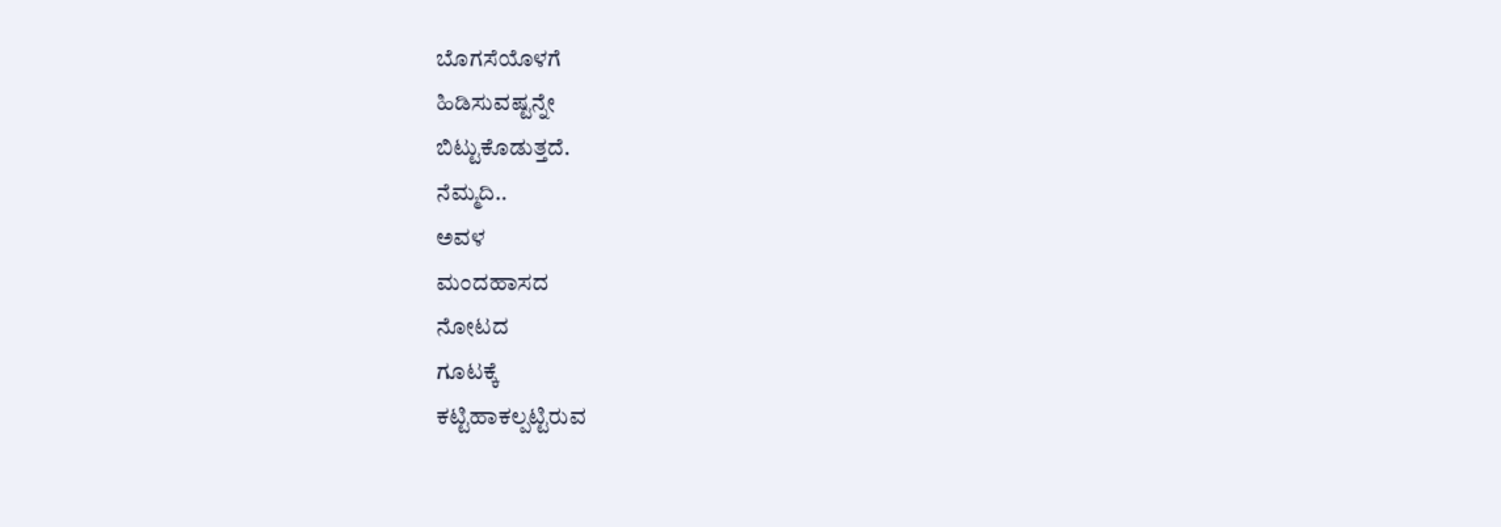ಬೊಗಸೆಯೊಳಗೆ
ಹಿಡಿಸುವಷ್ಟನ್ನೇ
ಬಿಟ್ಟುಕೊಡುತ್ತದೆ.
ನೆಮ್ಮದಿ..
ಅವಳ
ಮಂದಹಾಸದ
ನೋಟದ
ಗೂಟಕ್ಕೆ
ಕಟ್ಟಿಹಾಕಲ್ಪಟ್ಟಿರುವ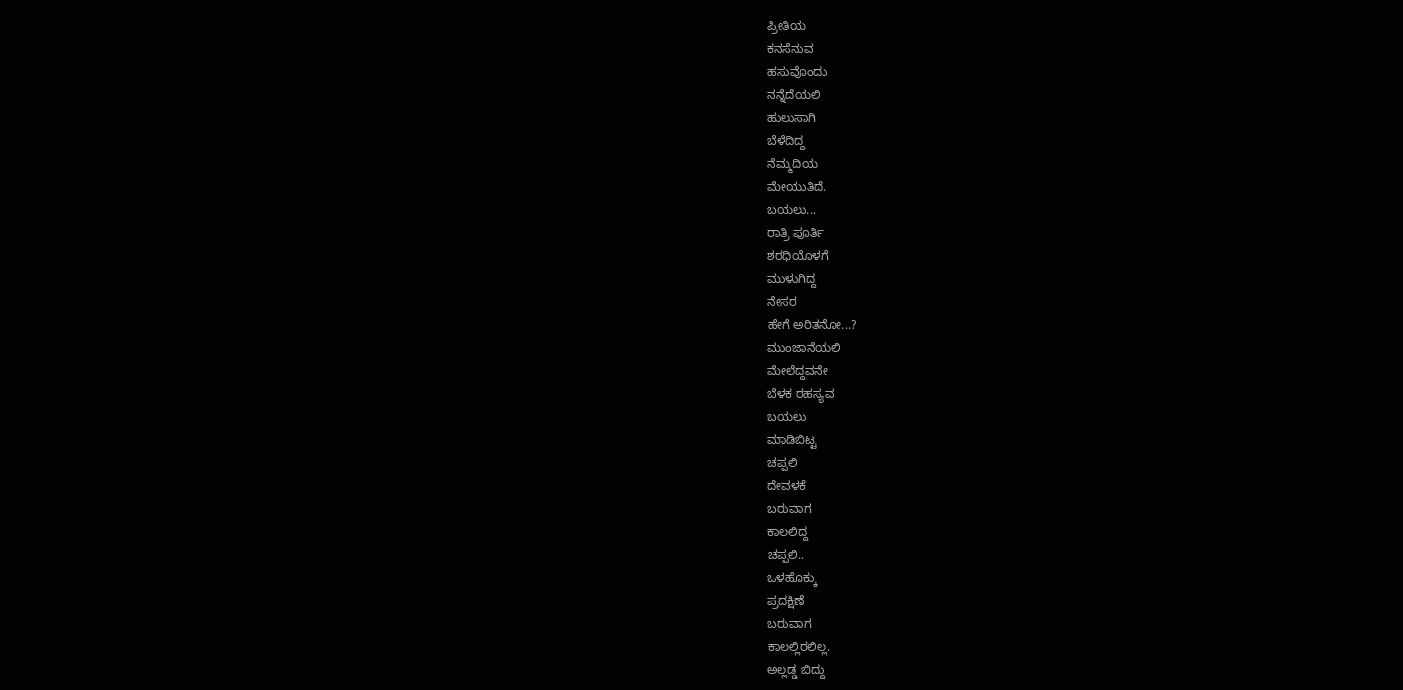ಪ್ರೀತಿಯ
ಕನಸೆನುವ
ಹಸುವೊಂದು
ನನ್ನೆದೆಯಲಿ
ಹುಲುಸಾಗಿ
ಬೆಳೆದಿದ್ದ
ನೆಮ್ಮದಿಯ
ಮೇಯುತಿದೆ.
ಬಯಲು...
ರಾತ್ರಿ ಪೂರ್ತಿ
ಶರಧಿಯೊಳಗೆ
ಮುಳುಗಿದ್ದ
ನೇಸರ
ಹೇಗೆ ಅರಿತನೋ...?
ಮುಂಜಾನೆಯಲಿ
ಮೇಲೆದ್ದವನೇ
ಬೆಳಕ ರಹಸ್ಯವ
ಬಯಲು
ಮಾಡಿಬಿಟ್ಟ
ಚಪ್ಪಲಿ
ದೇವಳಕೆ
ಬರುವಾಗ
ಕಾಲಲಿದ್ದ
ಚಪ್ಪಲಿ..
ಒಳಹೊಕ್ಕು
ಪ್ರದಕ್ಷಿಣೆ
ಬರುವಾಗ
ಕಾಲಲ್ಲಿರಲಿಲ್ಲ.
ಅಲ್ಲಡ್ಡ ಬಿದ್ದು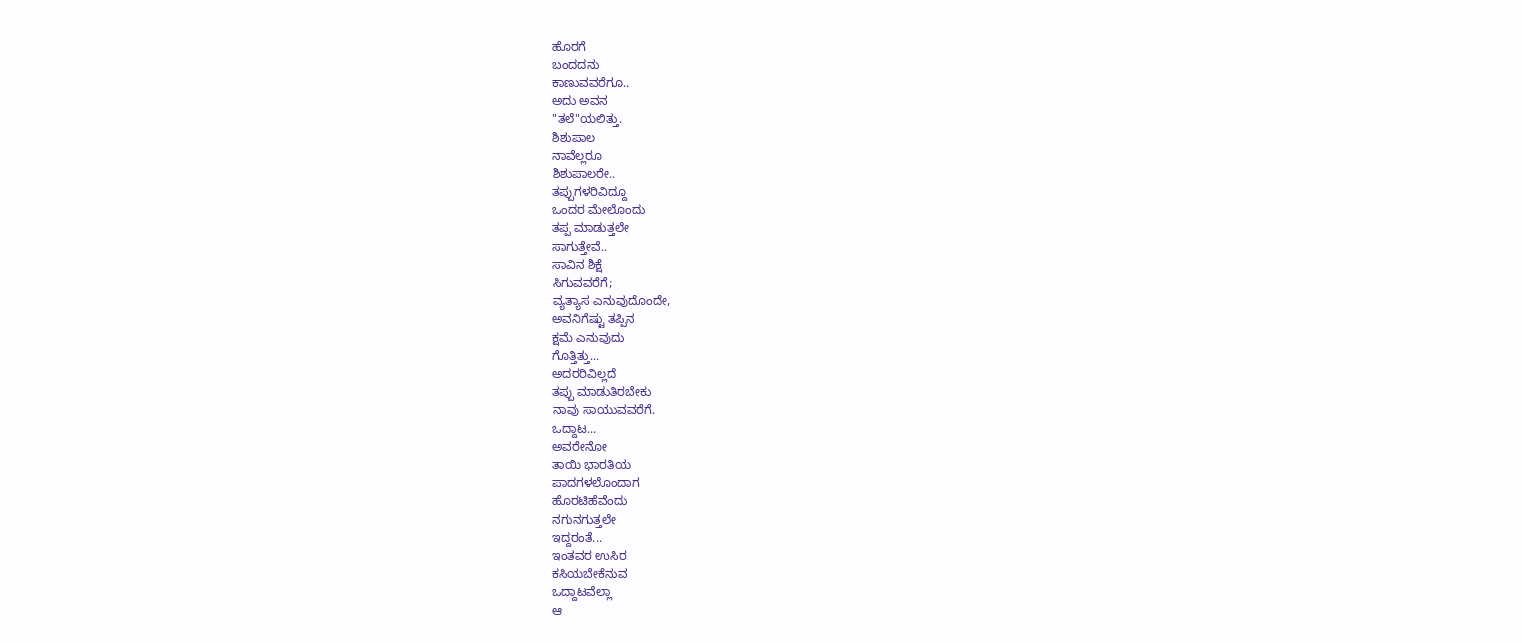ಹೊರಗೆ
ಬಂದದನು
ಕಾಣುವವರೆಗೂ..
ಅದು ಅವನ
"ತಲೆ"ಯಲಿತ್ತು.
ಶಿಶುಪಾಲ
ನಾವೆಲ್ಲರೂ
ಶಿಶುಪಾಲರೇ..
ತಪ್ಪುಗಳರಿವಿದ್ದೂ
ಒಂದರ ಮೇಲೊಂದು
ತಪ್ಪ ಮಾಡುತ್ತಲೇ
ಸಾಗುತ್ತೇವೆ..
ಸಾವಿನ ಶಿಕ್ಷೆ
ಸಿಗುವವರೆಗೆ;
ವ್ಯತ್ಯಾಸ ಎನುವುದೊಂದೇ,
ಅವನಿಗೆಷ್ಟು ತಪ್ಪಿನ
ಕ್ಷಮೆ ಎನುವುದು
ಗೊತ್ತಿತ್ತು...
ಅದರರಿವಿಲ್ಲದೆ
ತಪ್ಪು ಮಾಡುತಿರಬೇಕು
ನಾವು ಸಾಯುವವರೆಗೆ.
ಒದ್ದಾಟ...
ಅವರೇನೋ
ತಾಯಿ ಭಾರತಿಯ
ಪಾದಗಳಲೊಂದಾಗ
ಹೊರಟಿಹೆವೆಂದು
ನಗುನಗುತ್ತಲೇ
ಇದ್ದರಂತೆ...
ಇಂತವರ ಉಸಿರ
ಕಸಿಯಬೇಕೆನುವ
ಒದ್ದಾಟವೆಲ್ಲಾ
ಆ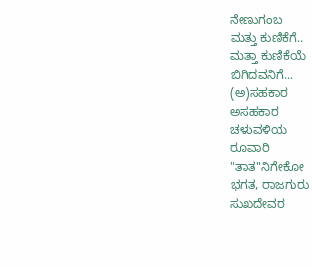ನೇಣುಗಂಬ
ಮತ್ತು ಕುಣಿಕೆಗೆ..
ಮತ್ತಾ ಕುಣಿಕೆಯೆ
ಬಿಗಿದವನಿಗೆ...
(ಅ)ಸಹಕಾರ
ಅಸಹಕಾರ
ಚಳುವಳಿಯ
ರೂವಾರಿ
"ತಾತ"ನಿಗೇಕೋ
ಭಗತ, ರಾಜಗುರು
ಸುಖದೇವರ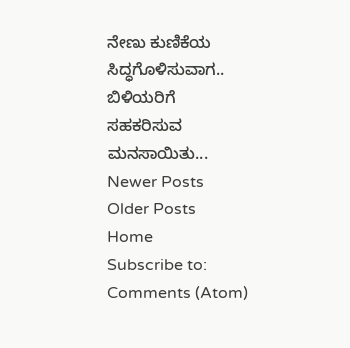ನೇಣು ಕುಣಿಕೆಯ
ಸಿದ್ಧಗೊಳಿಸುವಾಗ..
ಬಿಳಿಯರಿಗೆ
ಸಹಕರಿಸುವ
ಮನಸಾಯಿತು...
Newer Posts
Older Posts
Home
Subscribe to:
Comments (Atom)